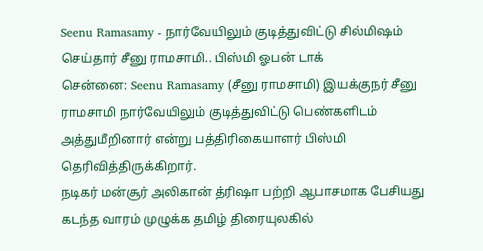Seenu Ramasamy - நார்வேயிலும் குடித்துவிட்டு சில்மிஷம் செய்தார் சீனு ராமசாமி.. பிஸ்மி ஓபன் டாக்
சென்னை: Seenu Ramasamy (சீனு ராமசாமி) இயக்குநர் சீனு ராமசாமி நார்வேயிலும் குடித்துவிட்டு பெண்களிடம் அத்துமீறினார் என்று பத்திரிகையாளர் பிஸ்மி தெரிவித்திருக்கிறார்.
நடிகர் மன்சூர் அலிகான் த்ரிஷா பற்றி ஆபாசமாக பேசியது கடந்த வாரம் முழுக்க தமிழ் திரையுலகில்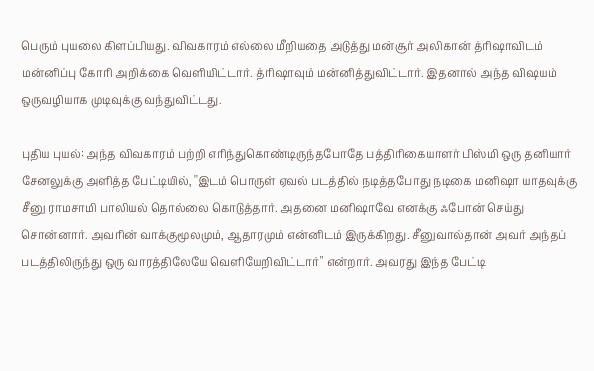பெரும் புயலை கிளப்பியது. விவகாரம் எல்லை மீறியதை அடுத்து மன்சூர் அலிகான் த்ரிஷாவிடம் மன்னிப்பு கோரி அறிக்கை வெளியிட்டார். த்ரிஷாவும் மன்னித்துவிட்டார். இதனால் அந்த விஷயம் ஒருவழியாக முடிவுக்கு வந்துவிட்டது.

புதிய புயல்: அந்த விவகாரம் பற்றி எரிந்துகொண்டிருந்தபோதே பத்திரிகையாளர் பிஸ்மி ஒரு தனியார் சேனலுக்கு அளித்த பேட்டியில், ''இடம் பொருள் ஏவல் படத்தில் நடித்தபோது நடிகை மனிஷா யாதவுக்கு சீனு ராமசாமி பாலியல் தொல்லை கொடுத்தார். அதனை மனிஷாவே எனக்கு ஃபோன் செய்து சொன்னார். அவரின் வாக்குமூலமும், ஆதாரமும் என்னிடம் இருக்கிறது. சீனுவால்தான் அவர் அந்தப் படத்திலிருந்து ஒரு வாரத்திலேயே வெளியேறிவிட்டார்" என்றார். அவரது இந்த பேட்டி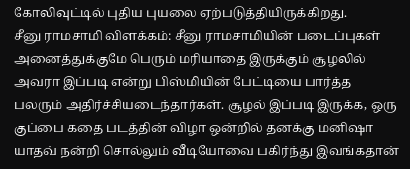கோலிவுட்டில் புதிய புயலை ஏற்படுத்தியிருக்கிறது.
சீனு ராமசாமி விளக்கம்: சீனு ராமசாமியின் படைப்புகள் அனைத்துக்குமே பெரும் மரியாதை இருக்கும் சூழலில் அவரா இப்படி என்று பிஸ்மியின் பேட்டியை பார்த்த பலரும் அதிர்ச்சியடைந்தார்கள். சூழல் இப்படி இருக்க, ஒரு குப்பை கதை படத்தின் விழா ஒன்றில் தனக்கு மனிஷா யாதவ் நன்றி சொல்லும் வீடியோவை பகிர்ந்து இவங்கதான்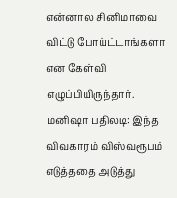என்னால சினிமாவை விட்டு போய்ட்டாங்களா என கேள்வி எழுப்பியிருந்தார்.
மனிஷா பதிலடி: இந்த விவகாரம் விஸ்வரூபம் எடுத்ததை அடுத்து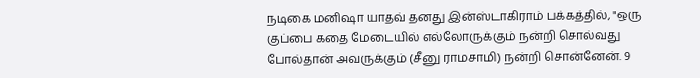நடிகை மனிஷா யாதவ் தனது இன்ஸ்டாகிராம் பக்கத்தில், "ஒரு குப்பை கதை மேடையில் எல்லோருக்கும் நன்றி சொல்வது போல்தான் அவருக்கும் (சீனு ராமசாமி) நன்றி சொன்னேன். 9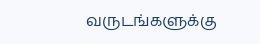வருடங்களுக்கு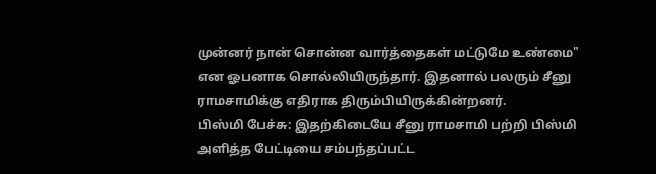முன்னர் நான் சொன்ன வார்த்தைகள் மட்டுமே உண்மை" என ஓபனாக சொல்லியிருந்தார். இதனால் பலரும் சீனு ராமசாமிக்கு எதிராக திரும்பியிருக்கின்றனர்.
பிஸ்மி பேச்சு: இதற்கிடையே சீனு ராமசாமி பற்றி பிஸ்மி அளித்த பேட்டியை சம்பந்தப்பட்ட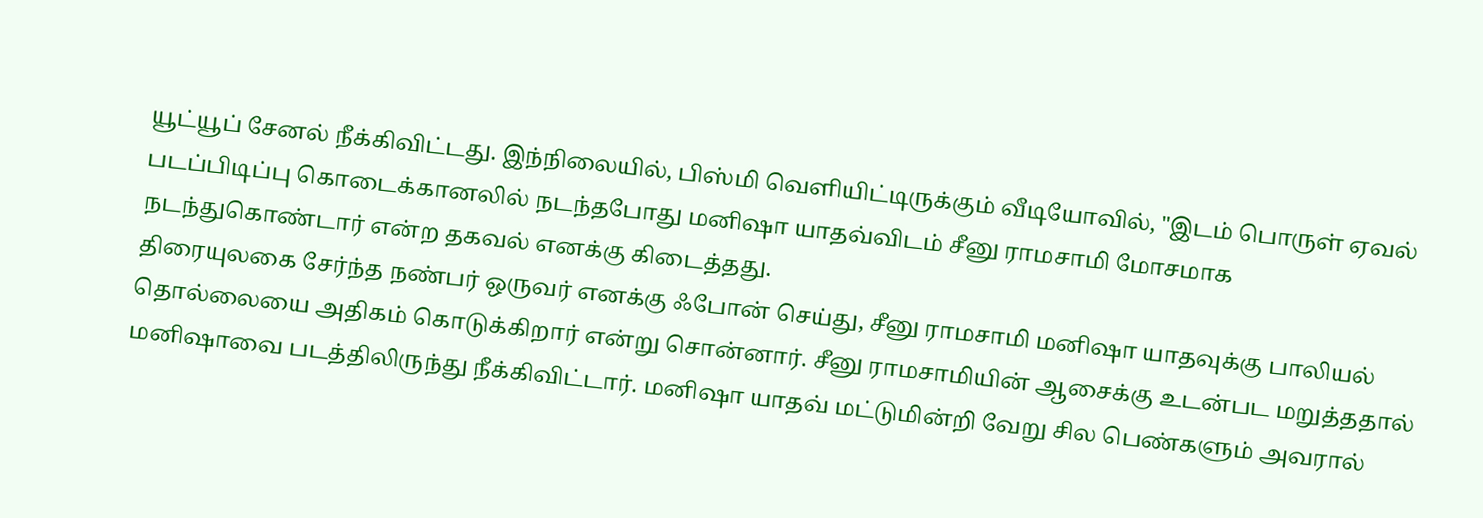யூட்யூப் சேனல் நீக்கிவிட்டது. இந்நிலையில், பிஸ்மி வெளியிட்டிருக்கும் வீடியோவில், "இடம் பொருள் ஏவல் படப்பிடிப்பு கொடைக்கானலில் நடந்தபோது மனிஷா யாதவ்விடம் சீனு ராமசாமி மோசமாக நடந்துகொண்டார் என்ற தகவல் எனக்கு கிடைத்தது.
திரையுலகை சேர்ந்த நண்பர் ஒருவர் எனக்கு ஃபோன் செய்து, சீனு ராமசாமி மனிஷா யாதவுக்கு பாலியல் தொல்லையை அதிகம் கொடுக்கிறார் என்று சொன்னார். சீனு ராமசாமியின் ஆசைக்கு உடன்பட மறுத்ததால் மனிஷாவை படத்திலிருந்து நீக்கிவிட்டார். மனிஷா யாதவ் மட்டுமின்றி வேறு சில பெண்களும் அவரால்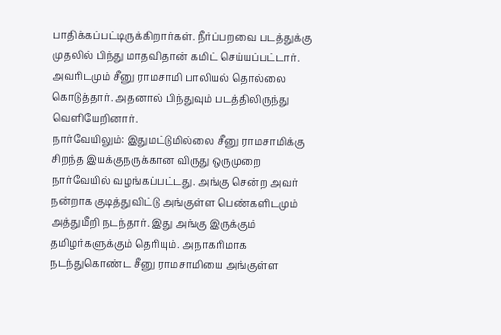பாதிக்கப்பட்டிருக்கிறார்கள். நீர்ப்பறவை படத்துக்கு முதலில் பிந்து மாதவிதான் கமிட் செய்யப்பட்டார். அவரிடமும் சீனு ராமசாமி பாலியல் தொல்லை கொடுத்தார். அதனால் பிந்துவும் படத்திலிருந்து வெளியேறினார்.
நார்வேயிலும்: இதுமட்டுமில்லை சீனு ராமசாமிக்கு சிறந்த இயக்குநருக்கான விருது ஒருமுறை நார்வேயில் வழங்கப்பட்டது. அங்கு சென்ற அவர் நன்றாக குடித்துவிட்டு அங்குள்ள பெண்களிடமும் அத்துமீறி நடந்தார். இது அங்கு இருக்கும் தமிழர்களுக்கும் தெரியும். அநாகரிமாக நடந்துகொண்ட சீனு ராமசாமியை அங்குள்ள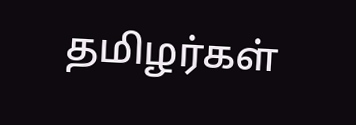தமிழர்கள்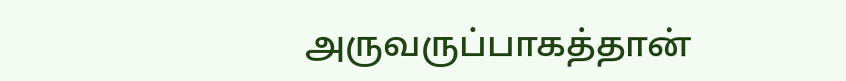அருவருப்பாகத்தான்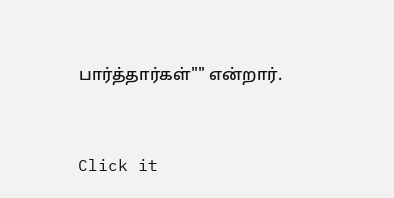பார்த்தார்கள்"" என்றார்.


Click it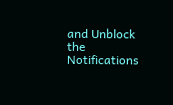and Unblock the Notifications